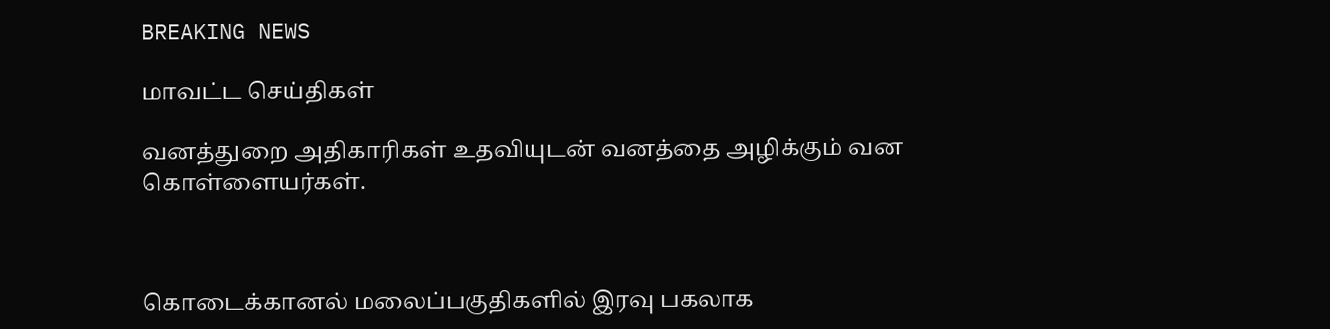BREAKING NEWS

மாவட்ட செய்திகள்

வனத்துறை அதிகாரிகள் உதவியுடன் வனத்தை அழிக்கும் வன கொள்ளையர்கள்.



கொடைக்கானல் மலைப்பகுதிகளில் இரவு பகலாக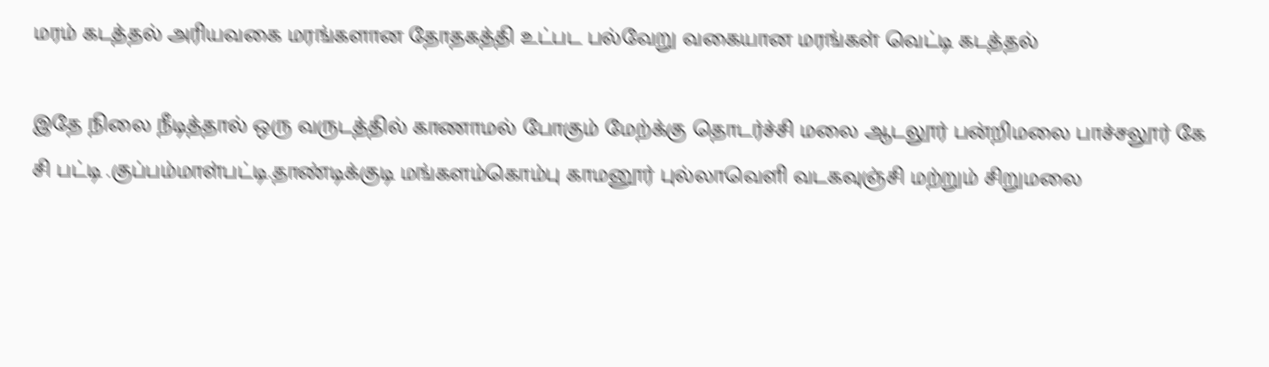மரம் கடத்தல் அரியவகை மரங்களான தோதகத்தி உட்பட பல்வேறு வகையான மரங்கள் வெட்டி கடத்தல்

இதே நிலை நீடித்தால் ஒரு வருடத்தில் காணாமல் போகும் மேற்க்கு தொடர்ச்சி மலை ஆடலூர் பன்றிமலை பாச்சலூர் கே சி பட்டி .குப்பம்மாள்பட்டி.தாண்டிக்குடி மங்களம்கொம்பு காமனூர் புல்லாவெளி வடகவுஞ்சி மற்றும் சிறுமலை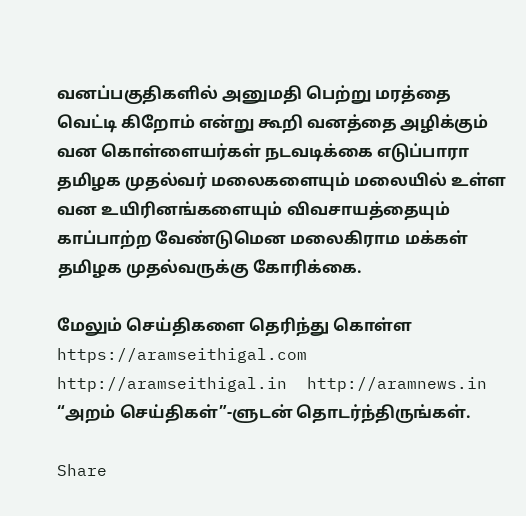வனப்பகுதிகளில் அனுமதி பெற்று மரத்தை வெட்டி கிறோம் என்று கூறி வனத்தை அழிக்கும் வன கொள்ளையர்கள் நடவடிக்கை எடுப்பாரா தமிழக முதல்வர் மலைகளையும் மலையில் உள்ள வன உயிரினங்களையும் விவசாயத்தையும் காப்பாற்ற வேண்டுமென மலைகிராம மக்கள் தமிழக முதல்வருக்கு கோரிக்கை.

மேலும் செய்திகளை தெரிந்து கொள்ள https://aramseithigal.com  http://aramseithigal.in  http://aramnews.in “அறம் செய்திகள்”-ளுடன் தொடர்ந்திருங்கள்.

Share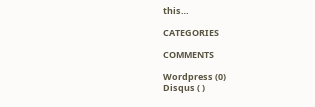this…

CATEGORIES

COMMENTS

Wordpress (0)
Disqus ( )